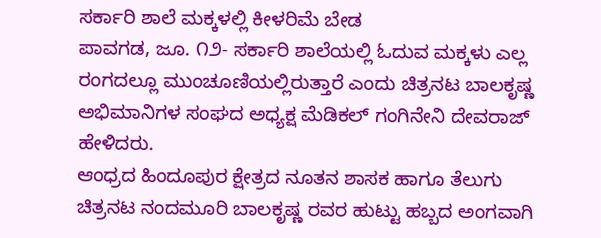ಸರ್ಕಾರಿ ಶಾಲೆ ಮಕ್ಕಳಲ್ಲಿ ಕೀಳರಿಮೆ ಬೇಡ
ಪಾವಗಡ, ಜೂ. ೧೨- ಸರ್ಕಾರಿ ಶಾಲೆಯಲ್ಲಿ ಓದುವ ಮಕ್ಕಳು ಎಲ್ಲ ರಂಗದಲ್ಲೂ ಮುಂಚೂಣಿಯಲ್ಲಿರುತ್ತಾರೆ ಎಂದು ಚಿತ್ರನಟ ಬಾಲಕೃಷ್ಣ ಅಭಿಮಾನಿಗಳ ಸಂಘದ ಅಧ್ಯಕ್ಷ ಮೆಡಿಕಲ್ ಗಂಗಿನೇನಿ ದೇವರಾಜ್ ಹೇಳಿದರು.
ಆಂಧ್ರದ ಹಿಂದೂಪುರ ಕ್ಷೇತ್ರದ ನೂತನ ಶಾಸಕ ಹಾಗೂ ತೆಲುಗು ಚಿತ್ರನಟ ನಂದಮೂರಿ ಬಾಲಕೃಷ್ಣ ರವರ ಹುಟ್ಟು ಹಬ್ಬದ ಅಂಗವಾಗಿ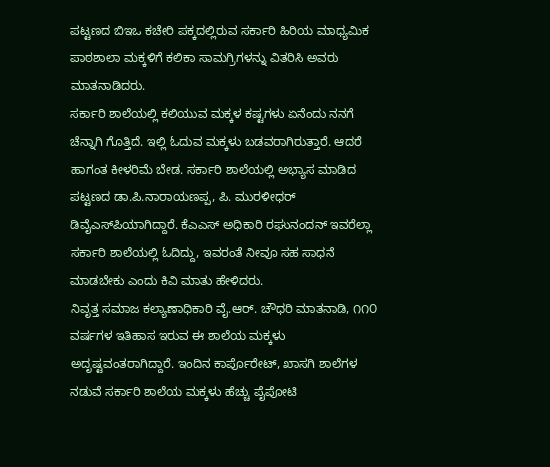ಪಟ್ಟಣದ ಬಿಇಒ ಕಚೇರಿ ಪಕ್ಕದಲ್ಲಿರುವ ಸರ್ಕಾರಿ ಹಿರಿಯ ಮಾಧ್ಯಮಿಕ ಪಾಠಶಾಲಾ ಮಕ್ಕಳಿಗೆ ಕಲಿಕಾ ಸಾಮಗ್ರಿಗಳನ್ನು ವಿತರಿಸಿ ಅವರು ಮಾತನಾಡಿದರು.
ಸರ್ಕಾರಿ ಶಾಲೆಯಲ್ಲಿ ಕಲಿಯುವ ಮಕ್ಕಳ ಕಷ್ಟಗಳು ಏನೆಂದು ನನಗೆ ಚೆನ್ನಾಗಿ ಗೊತ್ತಿದೆ. ಇಲ್ಲಿ ಓದುವ ಮಕ್ಕಳು ಬಡವರಾಗಿರುತ್ತಾರೆ. ಆದರೆ ಹಾಗಂತ ಕೀಳರಿಮೆ ಬೇಡ. ಸರ್ಕಾರಿ ಶಾಲೆಯಲ್ಲಿ ಅಭ್ಯಾಸ ಮಾಡಿದ ಪಟ್ಟಣದ ಡಾ.ಪಿ.ನಾರಾಯಣಪ್ಪ, ಪಿ. ಮುರಳೀಧರ್ ಡಿವೈಎಸ್‌ಪಿಯಾಗಿದ್ದಾರೆ. ಕೆಎಎಸ್ ಅಧಿಕಾರಿ ರಘುನಂದನ್ ಇವರೆಲ್ಲಾ ಸರ್ಕಾರಿ ಶಾಲೆಯಲ್ಲಿ ಓದಿದ್ದು, ಇವರಂತೆ ನೀವೂ ಸಹ ಸಾಧನೆ ಮಾಡಬೇಕು ಎಂದು ಕಿವಿ ಮಾತು ಹೇಳಿದರು.
ನಿವೃತ್ತ ಸಮಾಜ ಕಲ್ಯಾಣಾಧಿಕಾರಿ ವೈ.ಆರ್. ಚೌಧರಿ ಮಾತನಾಡಿ, ೧೧೦ ವರ್ಷಗಳ ಇತಿಹಾಸ ಇರುವ ಈ ಶಾಲೆಯ ಮಕ್ಕಳು ಅದೃಷ್ಟವಂತರಾಗಿದ್ದಾರೆ. ಇಂದಿನ ಕಾರ್ಪೊರೇಟ್, ಖಾಸಗಿ ಶಾಲೆಗಳ ನಡುವೆ ಸರ್ಕಾರಿ ಶಾಲೆಯ ಮಕ್ಕಳು ಹೆಚ್ಚು ಪೈಪೋಟಿ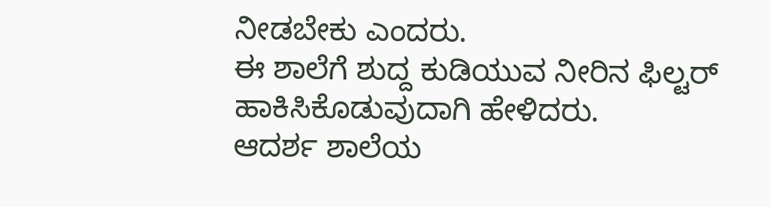ನೀಡಬೇಕು ಎಂದರು.
ಈ ಶಾಲೆಗೆ ಶುದ್ದ ಕುಡಿಯುವ ನೀರಿನ ಫಿಲ್ಟರ್ ಹಾಕಿಸಿಕೊಡುವುದಾಗಿ ಹೇಳಿದರು.
ಆದರ್ಶ ಶಾಲೆಯ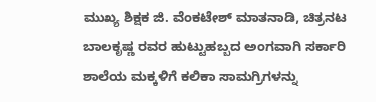ಮುಖ್ಯ ಶಿಕ್ಷಕ ಜಿ. ವೆಂಕಟೇಶ್ ಮಾತನಾಡಿ, ಚಿತ್ರನಟ ಬಾಲಕೃಷ್ಣ ರವರ ಹುಟ್ಟುಹಬ್ಬದ ಅಂಗವಾಗಿ ಸರ್ಕಾರಿ ಶಾಲೆಯ ಮಕ್ಕಳಿಗೆ ಕಲಿಕಾ ಸಾಮಗ್ರಿಗಳನ್ನು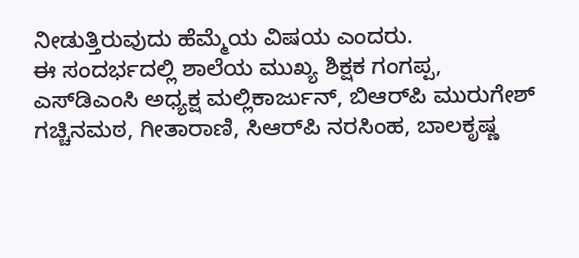ನೀಡುತ್ತಿರುವುದು ಹೆಮ್ಮೆಯ ವಿಷಯ ಎಂದರು.
ಈ ಸಂದರ್ಭದಲ್ಲಿ ಶಾಲೆಯ ಮುಖ್ಯ ಶಿಕ್ಷಕ ಗಂಗಪ್ಪ, ಎಸ್‌ಡಿಎಂಸಿ ಅಧ್ಯಕ್ಷ ಮಲ್ಲಿಕಾರ್ಜುನ್, ಬಿಆರ್‌ಪಿ ಮುರುಗೇಶ್ ಗಚ್ಚಿನಮಠ, ಗೀತಾರಾಣಿ, ಸಿಆರ್‌ಪಿ ನರಸಿಂಹ, ಬಾಲಕೃಷ್ಣ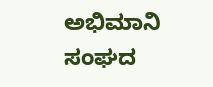ಅಭಿಮಾನಿ ಸಂಘದ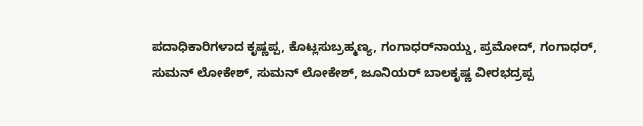ಪದಾಧಿಕಾರಿಗಳಾದ ಕೃಷ್ಣಪ್ಪ, ಕೊಟ್ಲಸುಬ್ರಹ್ಮಣ್ಯ, ಗಂಗಾಧರ್‌ನಾಯ್ಡು, ಪ್ರಮೋದ್, ಗಂಗಾಧರ್, ಸುಮನ್ ಲೋಕೇಶ್, ಸುಮನ್ ಲೋಕೇಶ್, ಜೂನಿಯರ್ ಬಾಲಕೃಷ್ಣ ವೀರಭದ್ರಪ್ಪ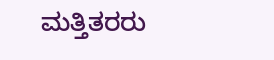ಮತ್ತಿತರರು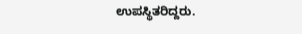ಉಪಸ್ಥಿತರಿದ್ದರು.